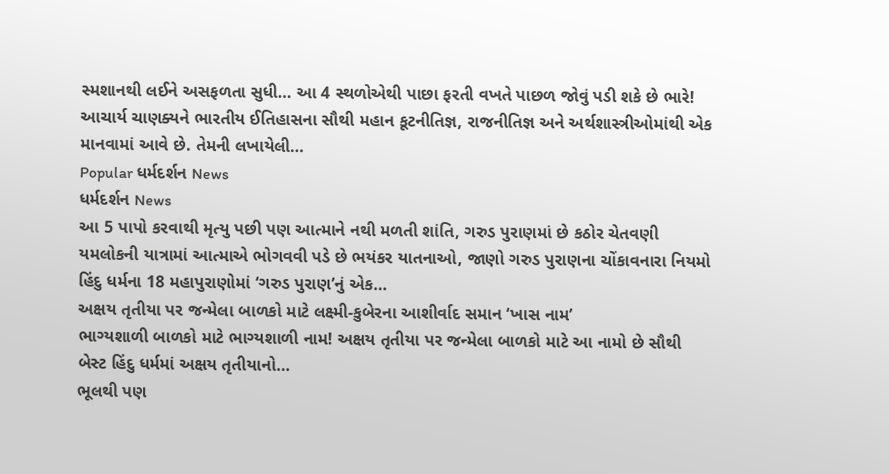સ્મશાનથી લઈને અસફળતા સુધી… આ 4 સ્થળોએથી પાછા ફરતી વખતે પાછળ જોવું પડી શકે છે ભારે! આચાર્ય ચાણક્યને ભારતીય ઈતિહાસના સૌથી મહાન કૂટનીતિજ્ઞ, રાજનીતિજ્ઞ અને અર્થશાસ્ત્રીઓમાંથી એક માનવામાં આવે છે. તેમની લખાયેલી…
Popular ધર્મદર્શન News
ધર્મદર્શન News
આ 5 પાપો કરવાથી મૃત્યુ પછી પણ આત્માને નથી મળતી શાંતિ, ગરુડ પુરાણમાં છે કઠોર ચેતવણી
યમલોકની યાત્રામાં આત્માએ ભોગવવી પડે છે ભયંકર યાતનાઓ, જાણો ગરુડ પુરાણના ચોંકાવનારા નિયમો હિંદુ ધર્મના 18 મહાપુરાણોમાં ‘ગરુડ પુરાણ’નું એક…
અક્ષય તૃતીયા પર જન્મેલા બાળકો માટે લક્ષ્મી-કુબેરના આશીર્વાદ સમાન ‘ખાસ નામ’
ભાગ્યશાળી બાળકો માટે ભાગ્યશાળી નામ! અક્ષય તૃતીયા પર જન્મેલા બાળકો માટે આ નામો છે સૌથી બેસ્ટ હિંદુ ધર્મમાં અક્ષય તૃતીયાનો…
ભૂલથી પણ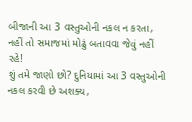બીજાની આ 3 વસ્તુઓની નકલ ન કરતા, નહીં તો સમાજમાં મોઢું બતાવવા જેવું નહીં રહે!
શું તમે જાણો છો? દુનિયામાં આ 3 વસ્તુઓની નકલ કરવી છે અશક્ય,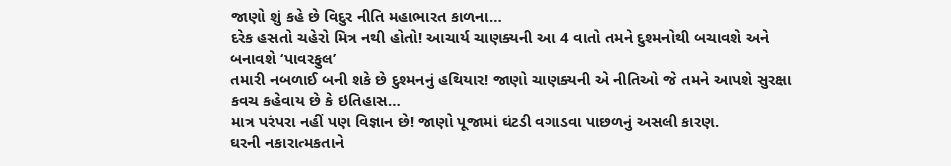જાણો શું કહે છે વિદુર નીતિ મહાભારત કાળના…
દરેક હસતો ચહેરો મિત્ર નથી હોતો! આચાર્ય ચાણક્યની આ 4 વાતો તમને દુશ્મનોથી બચાવશે અને બનાવશે ‘પાવરફુલ’
તમારી નબળાઈ બની શકે છે દુશ્મનનું હથિયાર! જાણો ચાણક્યની એ નીતિઓ જે તમને આપશે સુરક્ષા કવચ કહેવાય છે કે ઇતિહાસ…
માત્ર પરંપરા નહીં પણ વિજ્ઞાન છે! જાણો પૂજામાં ઘંટડી વગાડવા પાછળનું અસલી કારણ.
ઘરની નકારાત્મકતાને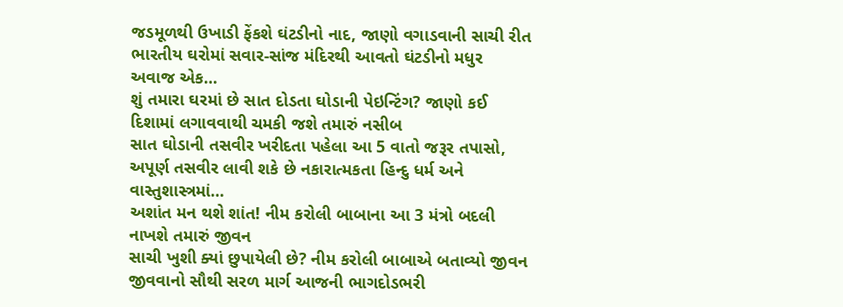જડમૂળથી ઉખાડી ફેંકશે ઘંટડીનો નાદ, જાણો વગાડવાની સાચી રીત ભારતીય ઘરોમાં સવાર-સાંજ મંદિરથી આવતો ઘંટડીનો મધુર અવાજ એક…
શું તમારા ઘરમાં છે સાત દોડતા ઘોડાની પેઇન્ટિંગ? જાણો કઈ દિશામાં લગાવવાથી ચમકી જશે તમારું નસીબ
સાત ઘોડાની તસવીર ખરીદતા પહેલા આ 5 વાતો જરૂર તપાસો, અપૂર્ણ તસવીર લાવી શકે છે નકારાત્મકતા હિન્દુ ધર્મ અને વાસ્તુશાસ્ત્રમાં…
અશાંત મન થશે શાંત! નીમ કરોલી બાબાના આ 3 મંત્રો બદલી નાખશે તમારું જીવન
સાચી ખુશી ક્યાં છુપાયેલી છે? નીમ કરોલી બાબાએ બતાવ્યો જીવન જીવવાનો સૌથી સરળ માર્ગ આજની ભાગદોડભરી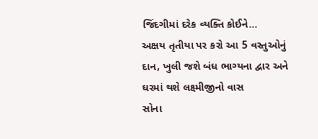જિંદગીમાં દરેક વ્યક્તિ કોઈને…
અક્ષય તૃતીયા પર કરો આ 5 વસ્તુઓનું દાન, ખુલી જશે બંધ ભાગ્યના દ્વાર અને ઘરમાં થશે લક્ષ્મીજીનો વાસ
સોના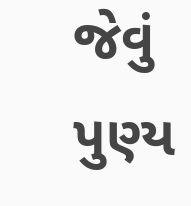જેવું પુણ્ય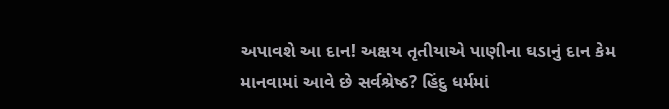અપાવશે આ દાન! અક્ષય તૃતીયાએ પાણીના ઘડાનું દાન કેમ માનવામાં આવે છે સર્વશ્રેષ્ઠ? હિંદુ ધર્મમાં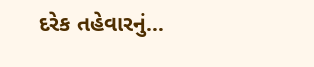દરેક તહેવારનું…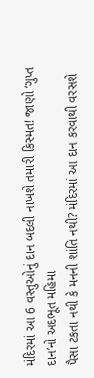મંદિરમાં આ 6 વસ્તુઓનું દાન બદલી નાખશે તમારી કિસ્મત! જાણો ‘ગુપ્ત દાન’નો અદભૂત મહિમા
પૈસા ટકતા નથી કે મનની શાંતિ નથી? મંદિરમાં આ દાન કરવાથી વરસશે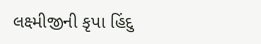લક્ષ્મીજીની કૃપા હિંદુ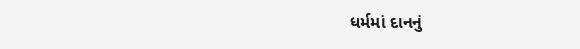ધર્મમાં દાનનું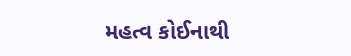મહત્વ કોઈનાથી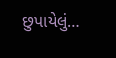છુપાયેલું…